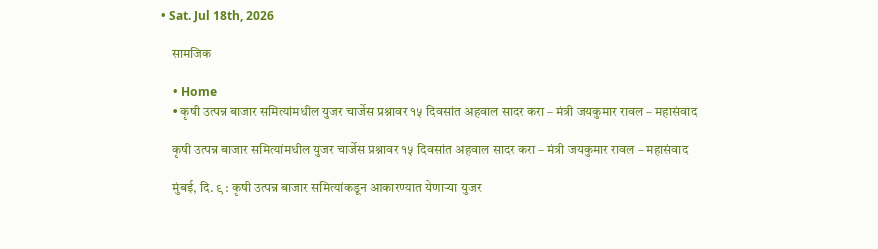• Sat. Jul 18th, 2026

    सामजिक

    • Home
    • कृषी उत्पन्न बाजार समित्यांमधील युजर चार्जेस प्रश्नावर १५ दिवसांत अहवाल सादर करा – मंत्री जयकुमार रावल – महासंवाद

    कृषी उत्पन्न बाजार समित्यांमधील युजर चार्जेस प्रश्नावर १५ दिवसांत अहवाल सादर करा – मंत्री जयकुमार रावल – महासंवाद

    मुंबई, दि. ९ : कृषी उत्पन्न बाजार समित्यांकडून आकारण्यात येणाऱ्या युजर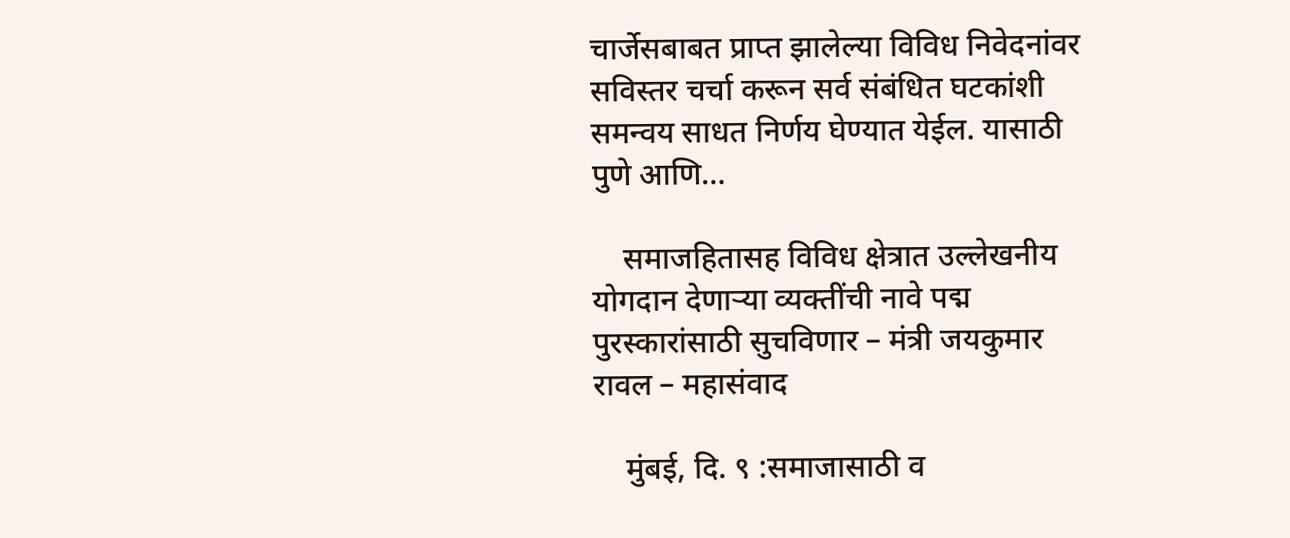चार्जेसबाबत प्राप्त झालेल्या विविध निवेदनांवर सविस्तर चर्चा करून सर्व संबंधित घटकांशी समन्वय साधत निर्णय घेण्यात येईल. यासाठी पुणे आणि…

    समाजहितासह विविध क्षेत्रात उल्लेखनीय योगदान देणाऱ्या व्यक्तींची नावे पद्म पुरस्कारांसाठी सुचविणार – मंत्री जयकुमार रावल – महासंवाद

    मुंबई, दि. ९ :समाजासाठी व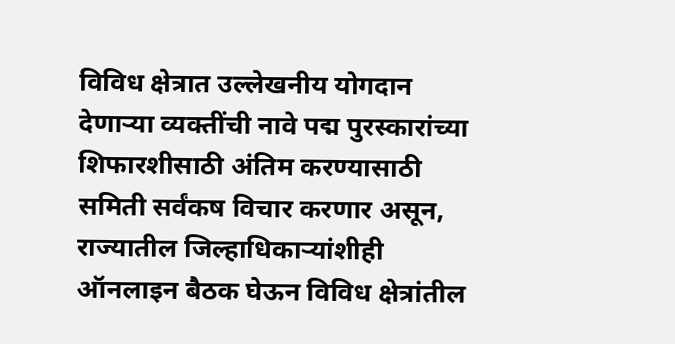विविध क्षेत्रात उल्लेखनीय योगदान देणाऱ्या व्यक्तींची नावे पद्म पुरस्कारांच्या शिफारशीसाठी अंतिम करण्यासाठी समिती सर्वंकष विचार करणार असून, राज्यातील जिल्हाधिकाऱ्यांशीही ऑनलाइन बैठक घेऊन विविध क्षेत्रांतील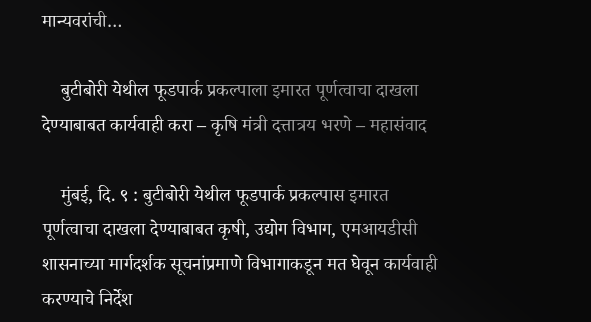मान्यवरांची…

    बुटीबोरी येथील फूडपार्क प्रकल्पाला इमारत पूर्णत्वाचा दाखला देण्याबाबत कार्यवाही करा – कृषि मंत्री दत्तात्रय भरणे – महासंवाद

    मुंबई, दि. ९ : बुटीबोरी येथील फूडपार्क प्रकल्पास इमारत पूर्णत्वाचा दाखला देण्याबाबत कृषी, उद्योग विभाग, एमआयडीसी शासनाच्या मार्गदर्शक सूचनांप्रमाणे विभागाकडून मत घेवून कार्यवाही करण्याचे निर्देश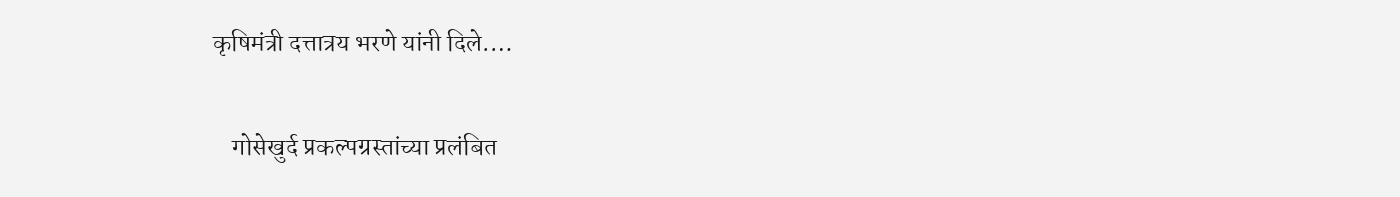कृषिमंत्री दत्तात्रय भरणे यांनी दिले.…

    गोसेखुर्द प्रकल्पग्रस्तांच्या प्रलंबित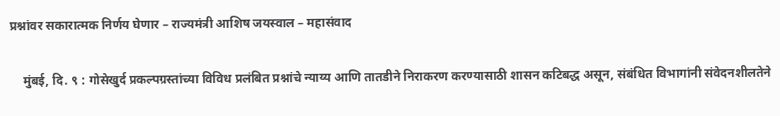प्रश्नांवर सकारात्मक निर्णय घेणार – राज्यमंत्री आशिष जयस्वाल – महासंवाद

    मुंबई, दि. ९ : गोसेखुर्द प्रकल्पग्रस्तांच्या विविध प्रलंबित प्रश्नांचे न्याय्य आणि तातडीने निराकरण करण्यासाठी शासन कटिबद्ध असून, संबंधित विभागांनी संवेदनशीलतेने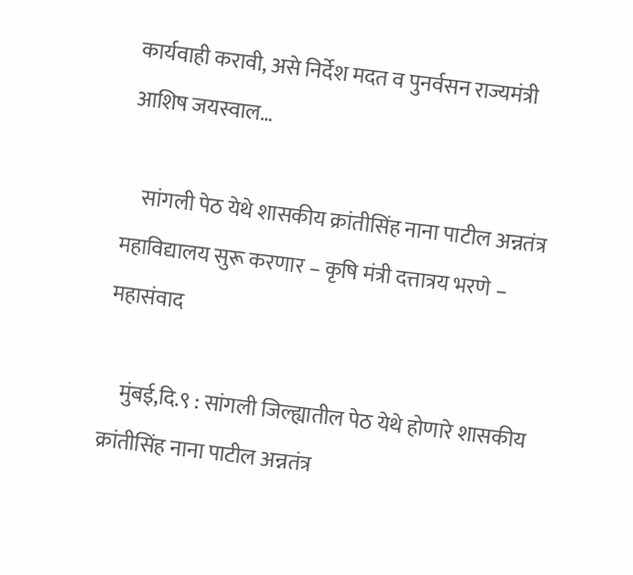कार्यवाही करावी, असे निर्देश मदत व पुनर्वसन राज्यमंत्री आशिष जयस्वाल…

    सांगली पेठ येथे शासकीय क्रांतीसिंह नाना पाटील अन्नतंत्र महाविद्यालय सुरू करणार – कृषि मंत्री दत्तात्रय भरणे – महासंवाद

    मुंबई,दि.९ : सांगली जिल्ह्यातील पेठ येथे होणारे शासकीय क्रांतीसिंह नाना पाटील अन्नतंत्र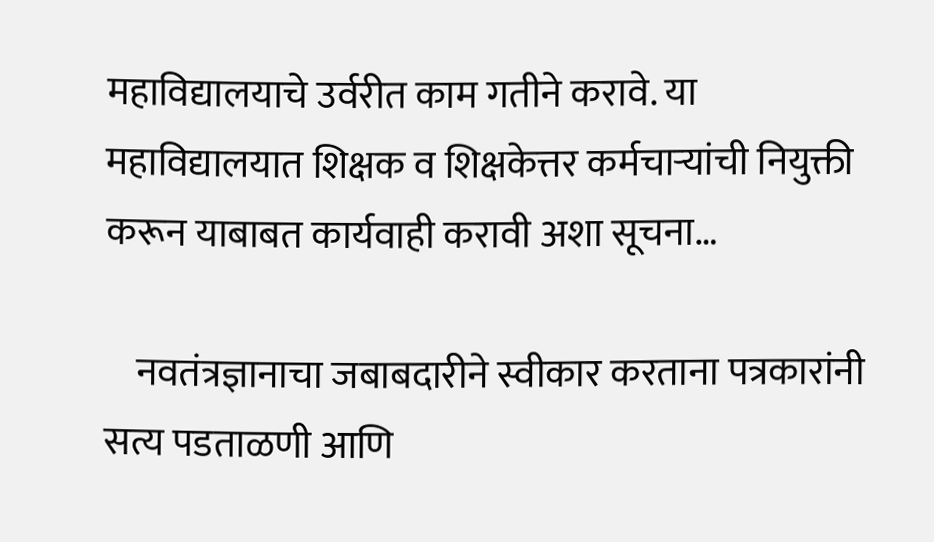महाविद्यालयाचे उर्वरीत काम गतीने करावे. या महाविद्यालयात शिक्षक व शिक्षकेत्तर कर्मचाऱ्यांची नियुक्ती करून याबाबत कार्यवाही करावी अशा सूचना…

    नवतंत्रज्ञानाचा जबाबदारीने स्वीकार करताना पत्रकारांनी सत्य पडताळणी आणि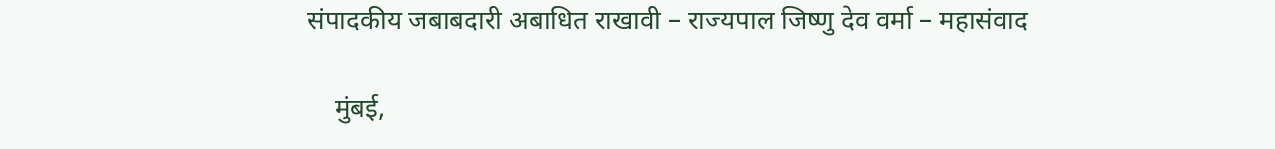संपादकीय जबाबदारी अबाधित राखावी – राज्यपाल जिष्णु देव वर्मा – महासंवाद

    मुंबई,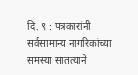दि. ९ : पत्रकारांनी सर्वसामान्य नागरिकांच्या समस्या सातत्याने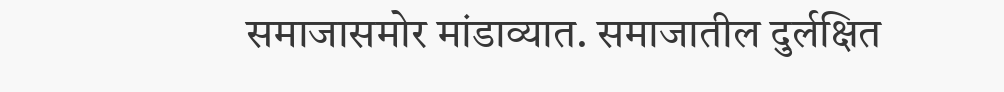समाजासमोर मांडाव्यात. समाजातील दुर्लक्षित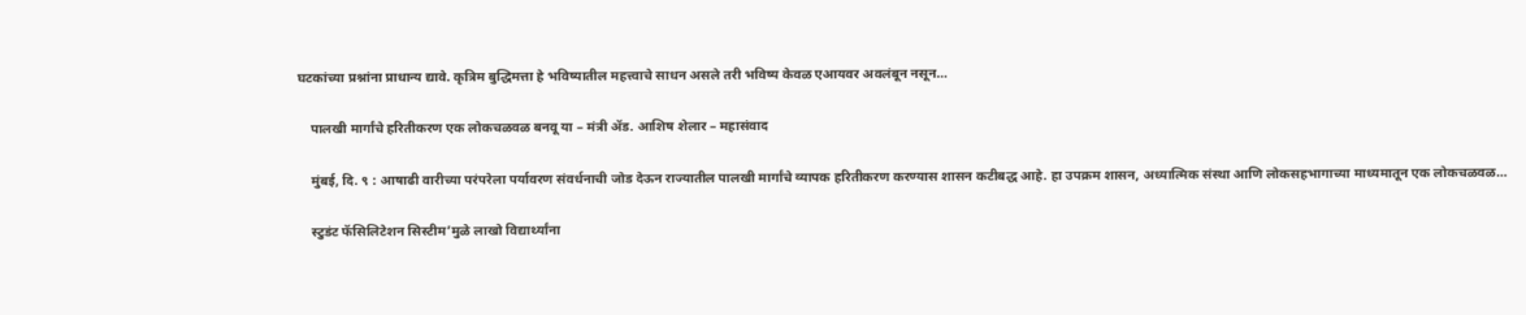घटकांच्या प्रश्नांना प्राधान्य द्यावे. कृत्रिम बुद्धिमत्ता हे भविष्यातील महत्त्वाचे साधन असले तरी भविष्य केवळ एआयवर अवलंबून नसून…

    पालखी मार्गांचे हरितीकरण एक लोकचळवळ बनवू या – मंत्री ॲड. आशिष शेलार – महासंवाद

    मुंबई, दि. ९ : आषाढी वारीच्या परंपरेला पर्यावरण संवर्धनाची जोड देऊन राज्यातील पालखी मार्गांचे व्यापक हरितीकरण करण्यास शासन कटीबद्ध आहे. हा उपक्रम शासन, अध्यात्मिक संस्था आणि लोकसहभागाच्या माध्यमातून एक लोकचळवळ…

    स्टुडंट फॅसिलिटेशन सिस्टीम’मुळे लाखो विद्यार्थ्यांना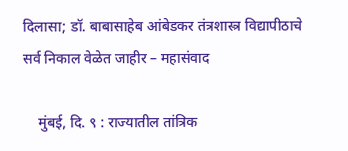दिलासा; डॉ. बाबासाहेब आंबेडकर तंत्रशास्त्र विद्यापीठाचे सर्व निकाल वेळेत जाहीर – महासंवाद

    मुंबई, दि. ९ : राज्यातील तांत्रिक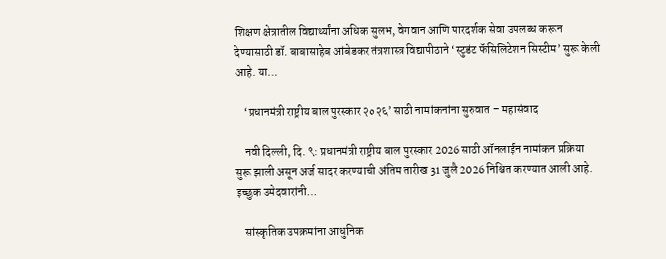शिक्षण क्षेत्रातील विद्यार्थ्यांना अधिक सुलभ, वेगवान आणि पारदर्शक सेवा उपलब्ध करून देण्यासाठी डॉ. बाबासाहेब आंबेडकर तंत्रशास्त्र विद्यापीठाने ‘स्टुडंट फॅसिलिटेशन सिस्टीम’ सुरू केली आहे. या…

    ‘प्रधानमंत्री राष्ट्रीय बाल पुरस्कार २०२६’ साठी नामांकनांना सुरुवात – महासंवाद

    नवी दिल्ली, दि. ९: प्रधानमंत्री राष्ट्रीय बाल पुरस्कार 2026 साठी ऑनलाईन नामांकन प्रक्रिया सुरू झाली असून अर्ज सादर करण्याची अंतिम तारीख 31 जुलै 2026 निश्चित करण्यात आली आहे. इच्छुक उमेदवारांनी…

    सांस्कृतिक उपक्रमांना आधुनिक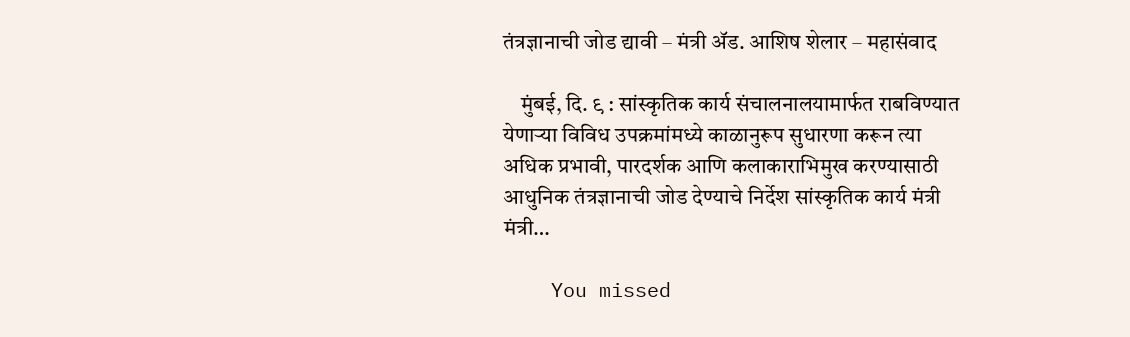तंत्रज्ञानाची जोड द्यावी – मंत्री ॲड. आशिष शेलार – महासंवाद

    मुंबई, दि. ९ : सांस्कृतिक कार्य संचालनालयामार्फत राबविण्यात येणाऱ्या विविध उपक्रमांमध्ये काळानुरूप सुधारणा करून त्या अधिक प्रभावी, पारदर्शक आणि कलाकाराभिमुख करण्यासाठी आधुनिक तंत्रज्ञानाची जोड देण्याचे निर्देश सांस्कृतिक कार्य मंत्री मंत्री…

    You missed